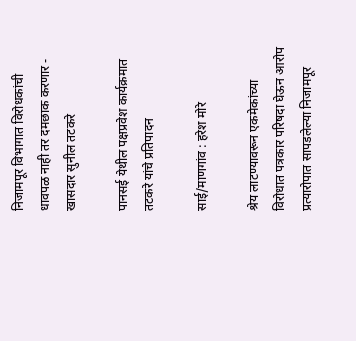निजामपूर विभागात विरोधकांची धावपळ नाही तर दमछाक करणार - खासदार सुनील तटकरे

पानसई येथील पक्षप्रवेश कार्यक्रमात तटकरे यांचे प्रतिपादन

साई/माणगांव : हरेश मोरे

श्रेय लाटण्यावरून एकमेकांच्या विरोधात पत्रकार परिषदा घेऊन आरोप प्रत्यारोपात सापडलेल्या निजामपूर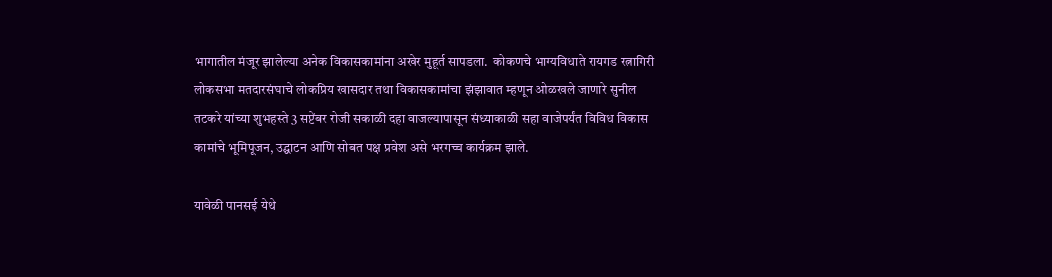भागातील मंजूर झालेल्या अनेक विकासकामांना अखेर मुहूर्त सापडला.  कोकणचे भाग्यविधाते रायगड रत्नागिरी लोकसभा मतदारसंघाचे लोकप्रिय खासदार तथा विकासकामांचा झंझावात म्हणून ओळखले जाणारे सुनील तटकरे यांच्या शुभहस्ते 3 सप्टेंबर रोजी सकाळी दहा वाजल्यापासून संध्याकाळी सहा वाजेपर्यंत विविध विकास कामांचे भूमिपूजन, उद्घाटन आणि सोबत पक्ष प्रवेश असे भरगच्च कार्यक्रम झाले.

यावेळी पानसई येथे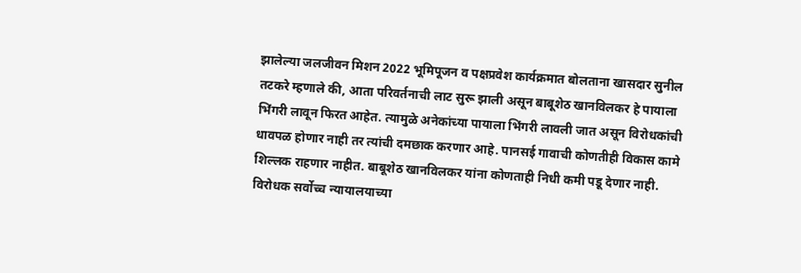झालेल्या जलजीवन मिशन 2022 भूमिपूजन व पक्षप्रवेश कार्यक्रमात बोलताना खासदार सुनील तटकरे म्हणाले की, आता परिवर्तनाची लाट सुरू झाली असून बाबूशेठ खानविलकर हे पायाला भिंगरी लावून फिरत आहेत. त्यामुळे अनेकांच्या पायाला भिंगरी लावली जात असून विरोधकांची धावपळ होणार नाही तर त्यांची दमछाक करणार आहे. पानसई गावाची कोणतीही विकास कामे शिल्लक राहणार नाहीत. बाबूशेठ खानविलकर यांना कोणताही निधी कमी पडू देणार नाही. विरोधक सर्वोच्च न्यायालयाच्या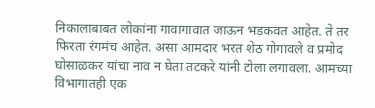निकालाबाबत लोकांना गावागावात जाऊन भडकवत आहेत. ते तर फिरता रंगमंच आहेत. असा आमदार भरत शेठ गोगावले व प्रमोद घोसाळकर यांचा नाव न घेता तटकरे यांनी टोला लगावला. आमच्या विभागातही एक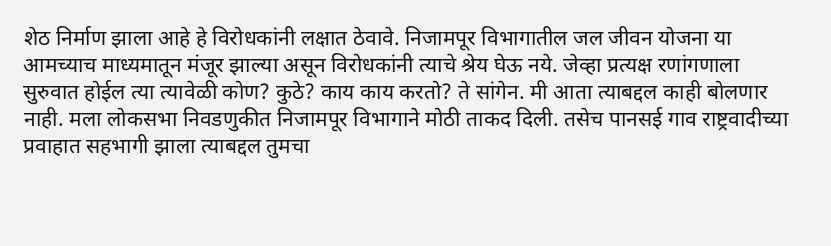शेठ निर्माण झाला आहे हे विरोधकांनी लक्षात ठेवावे. निजामपूर विभागातील जल जीवन योजना या आमच्याच माध्यमातून मंजूर झाल्या असून विरोधकांनी त्याचे श्रेय घेऊ नये. जेव्हा प्रत्यक्ष रणांगणाला सुरुवात होईल त्या त्यावेळी कोण? कुठे? काय काय करतो? ते सांगेन. मी आता त्याबद्दल काही बोलणार नाही. मला लोकसभा निवडणुकीत निजामपूर विभागाने मोठी ताकद दिली. तसेच पानसई गाव राष्ट्रवादीच्या प्रवाहात सहभागी झाला त्याबद्दल तुमचा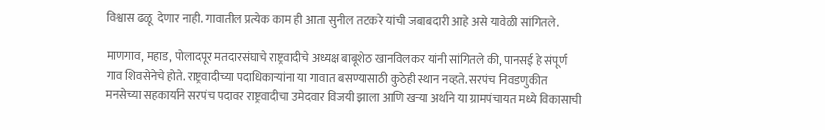विश्वास ढळू  देणार नाही. गावातील प्रत्येक काम ही आता सुनील तटकरे यांची जबाबदारी आहे असे यावेळी सांगितले.

माणगाव, महाड, पोलादपूर मतदारसंघाचे राष्ट्रवादीचे अध्यक्ष बाबूशेठ खानविलकर यांनी सांगितले की, पानसई हे संपूर्ण गाव शिवसेनेचे होते. राष्ट्रवादीच्या पदाधिकाऱ्यांना या गावात बसण्यासाठी कुठेही स्थान नव्हते. सरपंच निवडणुकीत मनसेच्या सहकार्याने सरपंच पदावर राष्ट्रवादीचा उमेदवार विजयी झाला आणि खऱ्या अर्थाने या ग्रामपंचायत मध्ये विकासाची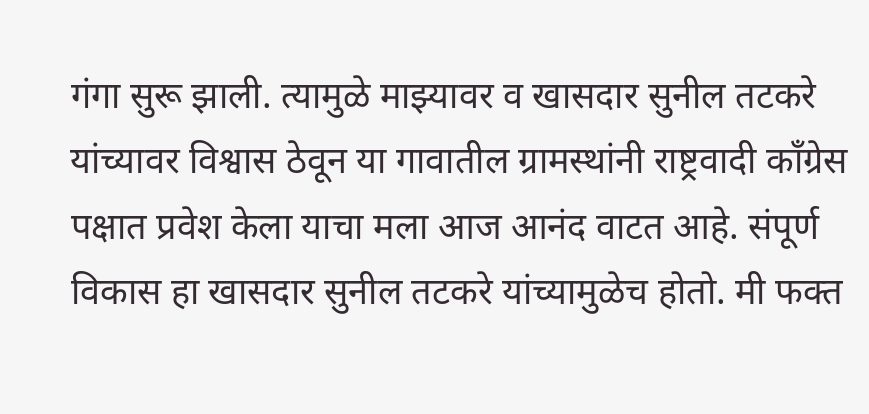गंगा सुरू झाली. त्यामुळे माझ्यावर व खासदार सुनील तटकरे यांच्यावर विश्वास ठेवून या गावातील ग्रामस्थांनी राष्ट्रवादी काँग्रेस पक्षात प्रवेश केला याचा मला आज आनंद वाटत आहे. संपूर्ण विकास हा खासदार सुनील तटकरे यांच्यामुळेच होतो. मी फक्त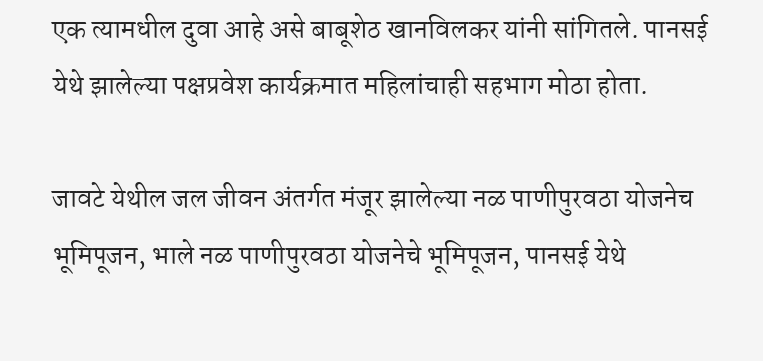एक त्यामधील दुवा आहे असे बाबूशेठ खानविलकर यांनी सांगितले. पानसई येथे झालेल्या पक्षप्रवेश कार्यक्रमात महिलांचाही सहभाग मोठा होता.

जावटे येथील जल जीवन अंतर्गत मंजूर झालेल्या नळ पाणीपुरवठा योजनेच भूमिपूजन, भाले नळ पाणीपुरवठा योजनेचे भूमिपूजन, पानसई येथे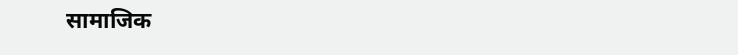सामाजिक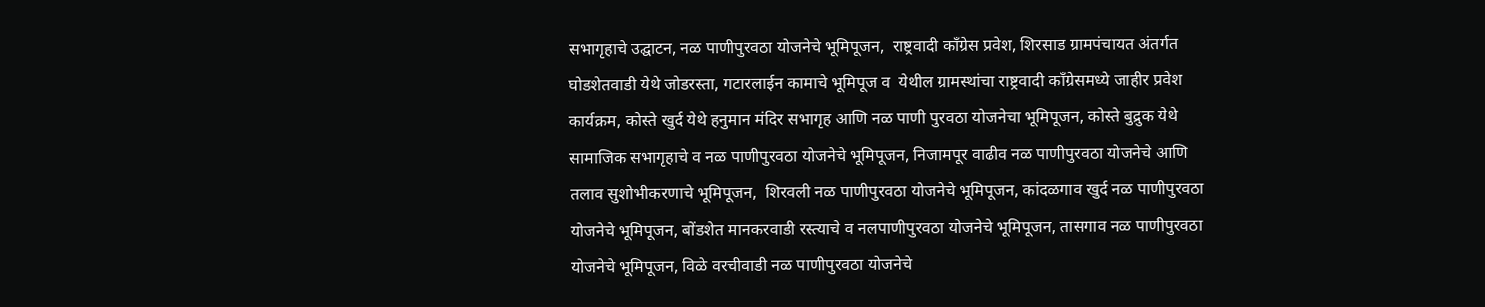सभागृहाचे उद्घाटन, नळ पाणीपुरवठा योजनेचे भूमिपूजन,  राष्ट्रवादी काँग्रेस प्रवेश, शिरसाड ग्रामपंचायत अंतर्गत घोडशेतवाडी येथे जोडरस्ता, गटारलाईन कामाचे भूमिपूज व  येथील ग्रामस्थांचा राष्ट्रवादी काँग्रेसमध्ये जाहीर प्रवेश कार्यक्रम, कोस्ते खुर्द येथे हनुमान मंदिर सभागृह आणि नळ पाणी पुरवठा योजनेचा भूमिपूजन, कोस्ते बुद्रुक येथे सामाजिक सभागृहाचे व नळ पाणीपुरवठा योजनेचे भूमिपूजन, निजामपूर वाढीव नळ पाणीपुरवठा योजनेचे आणि तलाव सुशोभीकरणाचे भूमिपूजन,  शिरवली नळ पाणीपुरवठा योजनेचे भूमिपूजन, कांदळगाव खुर्द नळ पाणीपुरवठा योजनेचे भूमिपूजन, बोंडशेत मानकरवाडी रस्त्याचे व नलपाणीपुरवठा योजनेचे भूमिपूजन, तासगाव नळ पाणीपुरवठा योजनेचे भूमिपूजन, विळे वरचीवाडी नळ पाणीपुरवठा योजनेचे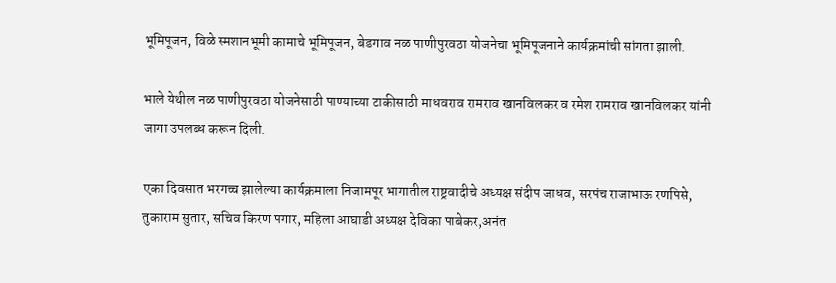भूमिपूजन, विळे स्मशानभूमी कामाचे भूमिपूजन, बेडगाव नळ पाणीपुरवठा योजनेचा भूमिपूजनाने कार्यक्रमांची सांगता झाली.

भाले येथील नळ पाणीपुरवठा योजनेसाठी पाण्याच्या टाकीसाठी माधवराव रामराव खानविलकर व रमेश रामराव खानविलकर यांनी जागा उपलब्ध करून दिली.

एका दिवसात भरगच्च झालेल्या कार्यक्रमाला निजामपूर भागातील राष्ट्रवादीचे अध्यक्ष संदीप जाधव, सरपंच राजाभाऊ रणपिसे, तुकाराम सुतार, सचिव किरण पगार, महिला आघाडी अध्यक्ष देविका पाबेकर,अनंत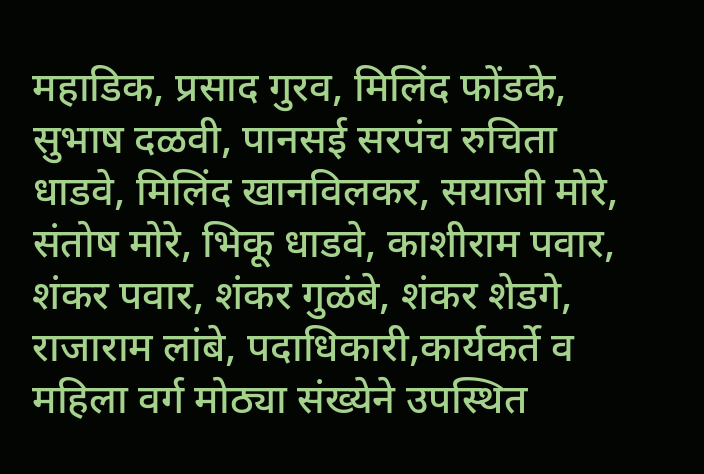महाडिक, प्रसाद गुरव, मिलिंद फोंडके, सुभाष दळवी, पानसई सरपंच रुचिता धाडवे, मिलिंद खानविलकर, सयाजी मोरे, संतोष मोरे, भिकू धाडवे, काशीराम पवार, शंकर पवार, शंकर गुळंबे, शंकर शेडगे, राजाराम लांबे, पदाधिकारी,कार्यकर्ते व महिला वर्ग मोठ्या संख्येने उपस्थित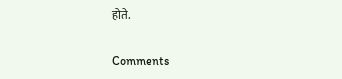होते.

Comments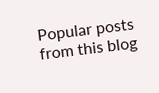Popular posts from this blog